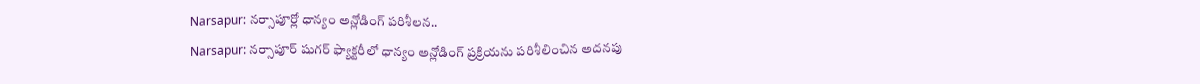Narsapur: నర్సాపూర్లో ధాన్యం అన్లోడింగ్ పరిశీలన..
Narsapur: నర్సాపూర్ షుగర్ ఫ్యాక్టరీలో ధాన్యం అన్లోడింగ్ ప్రక్రియను పరిశీలించిన అదనపు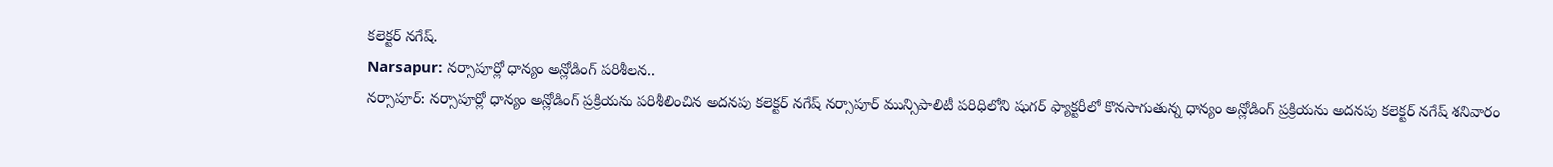కలెక్టర్ నగేష్.
Narsapur: నర్సాపూర్లో ధాన్యం అన్లోడింగ్ పరిశీలన..
నర్సాపూర్: నర్సాపూర్లో ధాన్యం అన్లోడింగ్ ప్రక్రియను పరిశీలించిన అదనపు కలెక్టర్ నగేష్ నర్సాపూర్ మున్సిపాలిటీ పరిధిలోని షుగర్ ఫ్యాక్టరీలో కొనసాగుతున్న ధాన్యం అన్లోడింగ్ ప్రక్రియను అదనపు కలెక్టర్ నగేష్ శనివారం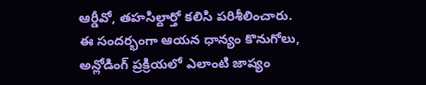ఆర్డీవో, తహసిల్దార్తో కలిసి పరిశీలించారు.
ఈ సందర్భంగా ఆయన ధాన్యం కొనుగోలు, అన్లోడింగ్ ప్రక్రియలో ఎలాంటి జాప్యం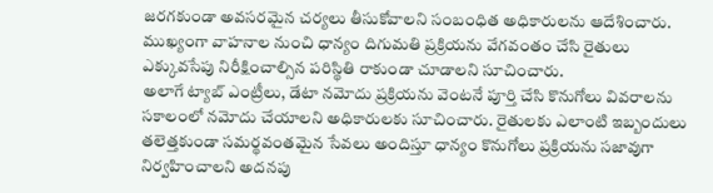జరగకుండా అవసరమైన చర్యలు తీసుకోవాలని సంబంధిత అధికారులను ఆదేశించారు. ముఖ్యంగా వాహనాల నుంచి ధాన్యం దిగుమతి ప్రక్రియను వేగవంతం చేసి రైతులు ఎక్కువసేపు నిరీక్షించాల్సిన పరిస్థితి రాకుండా చూడాలని సూచించారు.
అలాగే ట్యాబ్ ఎంట్రీలు, డేటా నమోదు ప్రక్రియను వెంటనే పూర్తి చేసి కొనుగోలు వివరాలను సకాలంలో నమోదు చేయాలని అధికారులకు సూచించారు. రైతులకు ఎలాంటి ఇబ్బందులు తలెత్తకుండా సమర్థవంతమైన సేవలు అందిస్తూ ధాన్యం కొనుగోలు ప్రక్రియను సజావుగా నిర్వహించాలని అదనపు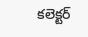కలెక్టర్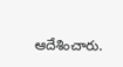ఆదేశించారు.